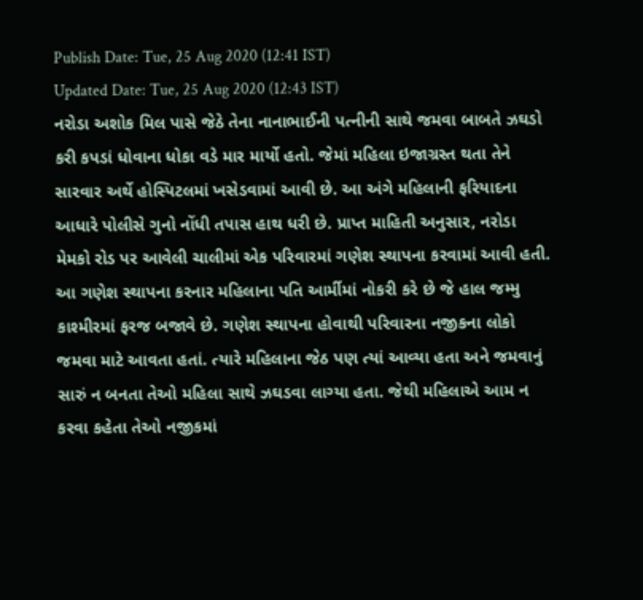Publish Date: Tue, 25 Aug 2020 (12:41 IST)
Updated Date: Tue, 25 Aug 2020 (12:43 IST)
નરોડા અશોક મિલ પાસે જેઠે તેના નાનાભાઈની પત્નીની સાથે જમવા બાબતે ઝઘડો કરી કપડાં ધોવાના ધોકા વડે માર માર્યો હતો. જેમાં મહિલા ઇજાગ્રસ્ત થતા તેને સારવાર અર્થે હોસ્પિટલમાં ખસેડવામાં આવી છે. આ અંગે મહિલાની ફરિયાદના આધારે પોલીસે ગુનો નોંધી તપાસ હાથ ધરી છે. પ્રાપ્ત માહિતી અનુસાર, નરોડા મેમકો રોડ પર આવેલી ચાલીમાં એક પરિવારમાં ગણેશ સ્થાપના કરવામાં આવી હતી. આ ગણેશ સ્થાપના કરનાર મહિલાના પતિ આર્મીમાં નોકરી કરે છે જે હાલ જમ્મુ કાશ્મીરમાં ફરજ બજાવે છે. ગણેશ સ્થાપના હોવાથી પરિવારના નજીકના લોકો જમવા માટે આવતા હતાં. ત્યારે મહિલાના જેઠ પણ ત્યાં આવ્યા હતા અને જમવાનું સારું ન બનતા તેઓ મહિલા સાથે ઝઘડવા લાગ્યા હતા. જેથી મહિલાએ આમ ન કરવા કહેતા તેઓ નજીકમાં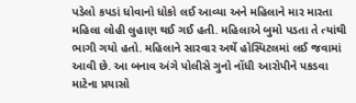પડેલો કપડાં ધોવાનો ધોકો લઈ આવ્યા અને મહિલાને માર મારતા મહિલા લોહી લુહાણ થઈ ગઈ હતી. મહિલાએ બુમો પડતા તે ત્યાંથી ભાગી ગયો હતો. મહિલાને સારવાર અર્થે હોસ્પિટલમાં લઈ જવામાં આવી છે. આ બનાવ અંગે પોલીસે ગુનો નોંધી આરોપીને પકડવા માટેના પ્રયાસો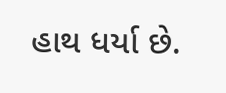હાથ ધર્યા છે.